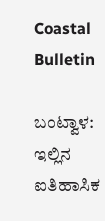Coastal Bulletin

ಬಂಟ್ವಾಳ: ಇಲ್ಲಿನ ಐತಿಹಾಸಿಕ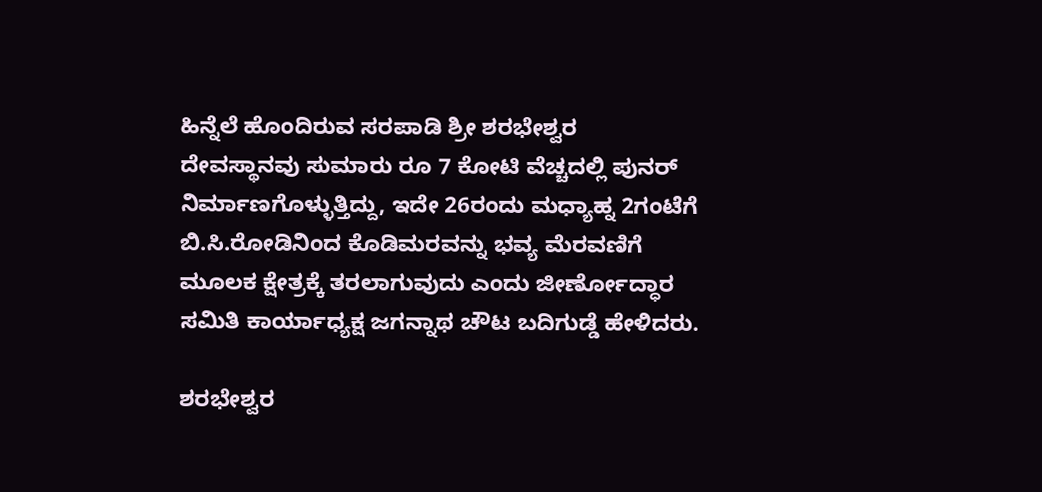ಹಿನ್ನೆಲೆ ಹೊಂದಿರುವ ಸರಪಾಡಿ ಶ್ರೀ ಶರಭೇಶ್ವರ ದೇವಸ್ಥಾನವು ಸುಮಾರು ರೂ 7 ಕೋಟಿ ವೆಚ್ಚದಲ್ಲಿ ಪುನರ್ ನಿರ್ಮಾಣಗೊಳ್ಳುತ್ತಿದ್ದು, ಇದೇ 26ರಂದು ಮಧ್ಯಾಹ್ನ 2ಗಂಟೆಗೆ ಬಿ.ಸಿ.ರೋಡಿನಿಂದ ಕೊಡಿಮರವನ್ನು ಭವ್ಯ ಮೆರವಣಿಗೆ ಮೂಲಕ ಕ್ಷೇತ್ರಕ್ಕೆ ತರಲಾಗುವುದು ಎಂದು ಜೀರ್ಣೋದ್ಧಾರ ಸಮಿತಿ ಕಾರ್ಯಾಧ್ಯಕ್ಷ ಜಗನ್ನಾಥ ಚೌಟ ಬದಿಗುಡ್ಡೆ ಹೇಳಿದರು.

ಶರಭೇಶ್ವರ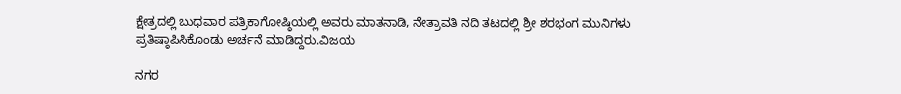ಕ್ಷೇತ್ರದಲ್ಲಿ ಬುಧವಾರ ಪತ್ರಿಕಾಗೋಷ್ಠಿಯಲ್ಲಿ ಅವರು ಮಾತನಾಡಿ, ನೇತ್ರಾವತಿ ನದಿ ತಟದಲ್ಲಿ ಶ್ರೀ ಶರಭಂಗ ಮುನಿಗಳು ಪ್ರತಿಷ್ಠಾಪಿಸಿಕೊಂಡು ಅರ್ಚನೆ ಮಾಡಿದ್ದರು.ವಿಜಯ

ನಗರ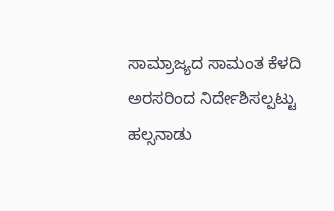ಸಾಮ್ರಾಜ್ಯದ ಸಾಮಂತ ಕೆಳದಿ ಅರಸರಿಂದ ನಿರ್ದೇಶಿಸಲ್ಪಟ್ಟು ಹಲ್ಸನಾಡು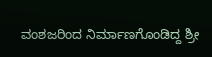ವಂಶಜರಿಂದ ನಿರ್ಮಾಣಗೊಂಡಿದ್ದ ಶ್ರೀ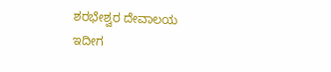ಶರಭೇಶ್ವರ ದೇವಾಲಯ ಇದೀಗ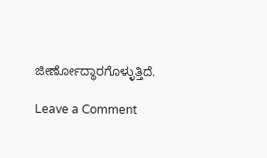ಜೀರ್ಣೋದ್ಧಾರಗೊಳ್ಳುತ್ತಿದೆ.

Leave a Comment